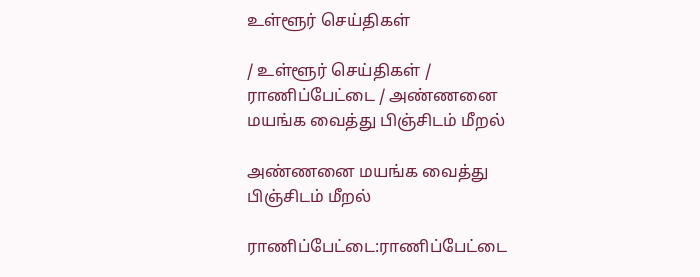உள்ளூர் செய்திகள்

/ உள்ளூர் செய்திகள் / ராணிப்பேட்டை / அண்ணனை மயங்க வைத்து பிஞ்சிடம் மீறல்

அண்ணனை மயங்க வைத்து பிஞ்சிடம் மீறல்

ராணிப்பேட்டை:ராணிப்பேட்டை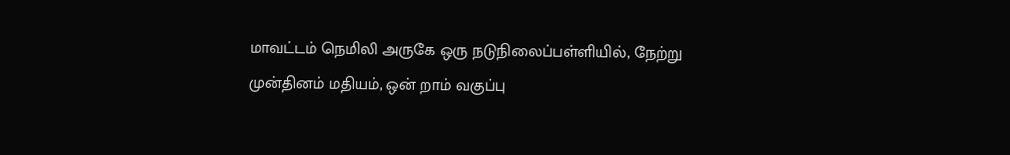மாவட்டம் நெமிலி அருகே ஒரு நடுநிலைப்பள்ளியில், நேற்று முன்தினம் மதியம், ஒன் றாம் வகுப்பு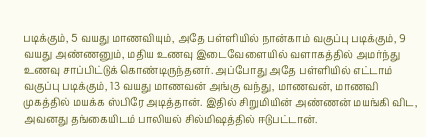படிக்கும், 5 வயது மாணவியும், அதே பள்ளியில் நான்காம் வகுப்பு படிக்கும், 9 வயது அண்ணனும், மதிய உணவு இடைவேளையில் வளாகத்தில் அமர்ந்து உணவு சாப்பிட்டுக் கொண்டிருந்தனர். அப்போது அதே பள்ளியில் எட்டாம் வகுப்பு படிக்கும், 13 வயது மாணவன் அங்கு வந்து, மாணவன், மாணவி முகத்தில் மயக்க ஸ்பிரே அடித்தான். இதில் சிறுமியின் அண்ணன் மயங்கி விட, அவனது தங்கையிடம் பாலியல் சில்மிஷத்தில் ஈடுபட்டான்.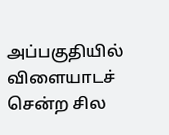அப்பகுதியில் விளையாடச் சென்ற சில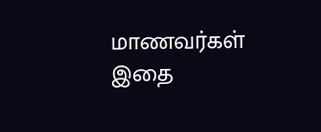மாணவர்கள் இதை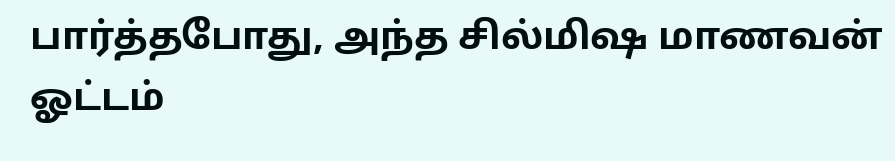பார்த்தபோது, அந்த சில்மிஷ மாணவன் ஓட்டம்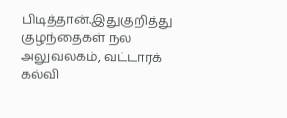பிடித்தான்.இதுகுறித்து குழந்தைகள் நல அலுவலகம், வட்டாரக் கல்வி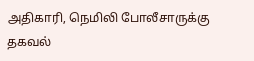அதிகாரி, நெமிலி போலீசாருக்கு தகவல்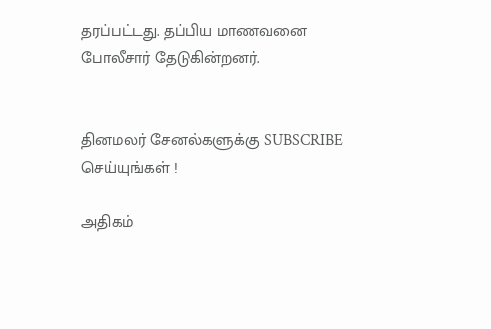தரப்பட்டது. தப்பிய மாணவனை போலீசார் தேடுகின்றனர்.


தினமலர் சேனல்களுக்கு SUBSCRIBE செய்யுங்கள் !

அதிகம்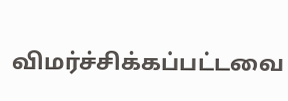விமர்ச்சிக்கப்பட்டவை